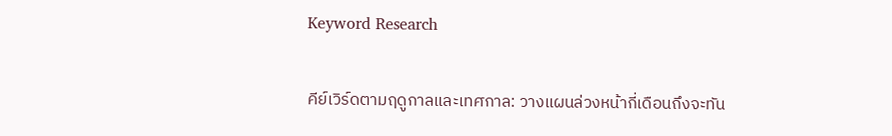Keyword Research

คีย์เวิร์ดตามฤดูกาลและเทศกาล: วางแผนล่วงหน้ากี่เดือนถึงจะทัน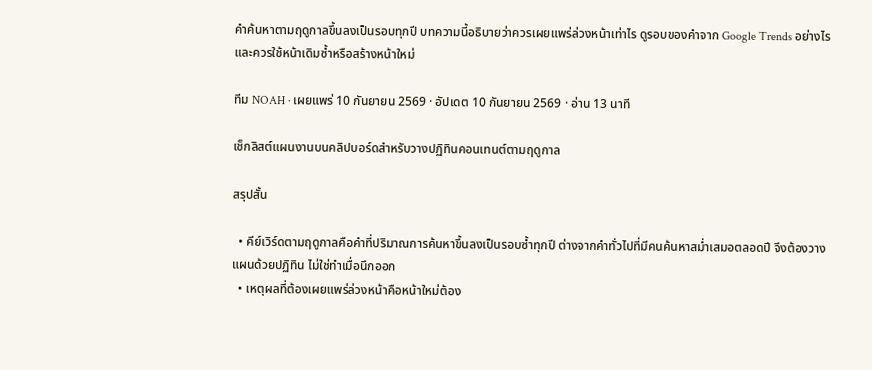คำค้นหาตามฤดูกาลขึ้นลงเป็นรอบทุกปี บทความนี้อธิบายว่าควรเผยแพร่ล่วงหน้าเท่าไร ดูรอบของคำจาก Google Trends อย่างไร และควรใช้หน้าเดิมซ้ำหรือสร้างหน้าใหม่

ทีม NOAH · เผยแพร่ 10 กันยายน 2569 · อัปเดต 10 กันยายน 2569 · อ่าน 13 นาที

เช็กลิสต์แผนงานบนคลิปบอร์ดสำหรับวางปฏิทินคอนเทนต์ตามฤดูกาล

สรุปสั้น

  • คีย์เวิร์ดตามฤดูกาลคือคำที่ปริมาณการค้นหาขึ้นลงเป็นรอบซ้ำทุกปี ต่างจากคำทั่วไปที่มีคนค้นหาสม่ำเสมอตลอดปี จึงต้องวางแผนด้วยปฏิทิน ไม่ใช่ทำเมื่อนึกออก
  • เหตุผลที่ต้องเผยแพร่ล่วงหน้าคือหน้าใหม่ต้อง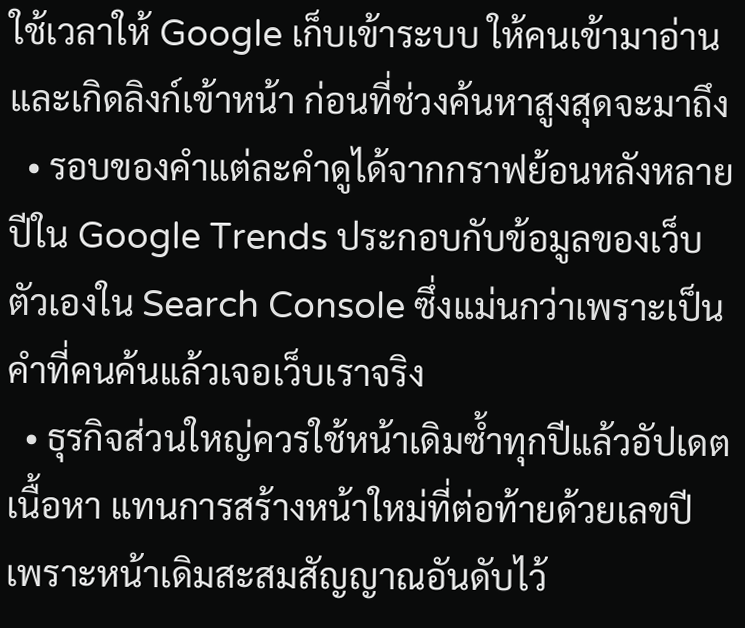ใช้เวลาให้ Google เก็บเข้าระบบ ให้คนเข้ามาอ่านและเกิดลิงก์เข้าหน้า ก่อนที่ช่วงค้นหาสูงสุดจะมาถึง
  • รอบของคำแต่ละคำดูได้จากกราฟย้อนหลังหลายปีใน Google Trends ประกอบกับข้อมูลของเว็บตัวเองใน Search Console ซึ่งแม่นกว่าเพราะเป็นคำที่คนค้นแล้วเจอเว็บเราจริง
  • ธุรกิจส่วนใหญ่ควรใช้หน้าเดิมซ้ำทุกปีแล้วอัปเดตเนื้อหา แทนการสร้างหน้าใหม่ที่ต่อท้ายด้วยเลขปี เพราะหน้าเดิมสะสมสัญญาณอันดับไว้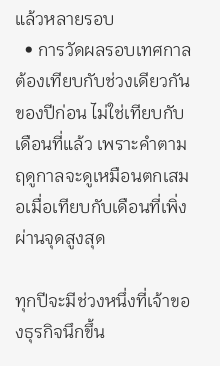แล้วหลายรอบ
  • การวัดผลรอบเทศกาลต้องเทียบกับช่วงเดียวกันของปีก่อน ไม่ใช่เทียบกับเดือนที่แล้ว เพราะคำตามฤดูกาลจะดูเหมือนตกเสมอเมื่อเทียบกับเดือนที่เพิ่งผ่านจุดสูงสุด

ทุกปีจะมีช่วงหนึ่งที่เจ้าของธุรกิจนึกขึ้น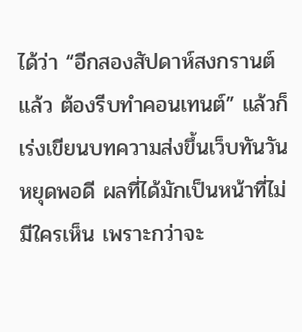ได้ว่า “อีกสองสัปดาห์สงกรานต์แล้ว ต้องรีบทำคอนเทนต์” แล้วก็เร่งเขียนบทความส่งขึ้นเว็บทันวันหยุดพอดี ผลที่ได้มักเป็นหน้าที่ไม่มีใครเห็น เพราะกว่าจะ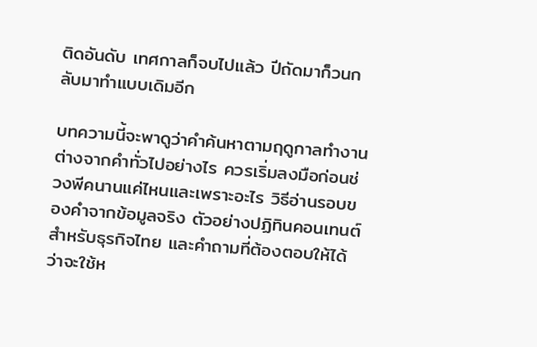ติดอันดับ เทศกาลก็จบไปแล้ว ปีถัดมาก็วนกลับมาทำแบบเดิมอีก

บทความนี้จะพาดูว่าคำค้นหาตามฤดูกาลทำงานต่างจากคำทั่วไปอย่างไร ควรเริ่มลงมือก่อนช่วงพีคนานแค่ไหนและเพราะอะไร วิธีอ่านรอบของคำจากข้อมูลจริง ตัวอย่างปฏิทินคอนเทนต์สำหรับธุรกิจไทย และคำถามที่ต้องตอบให้ได้ว่าจะใช้ห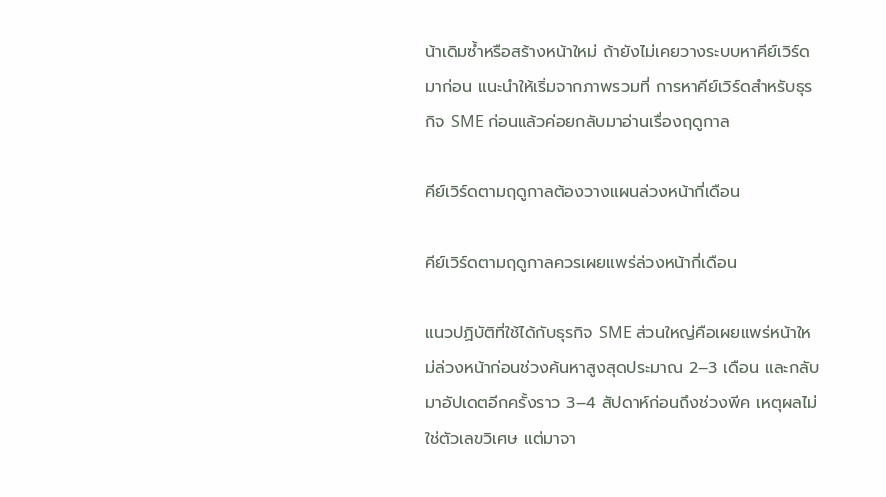น้าเดิมซ้ำหรือสร้างหน้าใหม่ ถ้ายังไม่เคยวางระบบหาคีย์เวิร์ดมาก่อน แนะนำให้เริ่มจากภาพรวมที่ การหาคีย์เวิร์ดสำหรับธุรกิจ SME ก่อนแล้วค่อยกลับมาอ่านเรื่องฤดูกาล

คีย์เวิร์ดตามฤดูกาลต้องวางแผนล่วงหน้ากี่เดือน

คีย์เวิร์ดตามฤดูกาลควรเผยแพร่ล่วงหน้ากี่เดือน

แนวปฏิบัติที่ใช้ได้กับธุรกิจ SME ส่วนใหญ่คือเผยแพร่หน้าใหม่ล่วงหน้าก่อนช่วงค้นหาสูงสุดประมาณ 2–3 เดือน และกลับมาอัปเดตอีกครั้งราว 3–4 สัปดาห์ก่อนถึงช่วงพีค เหตุผลไม่ใช่ตัวเลขวิเศษ แต่มาจา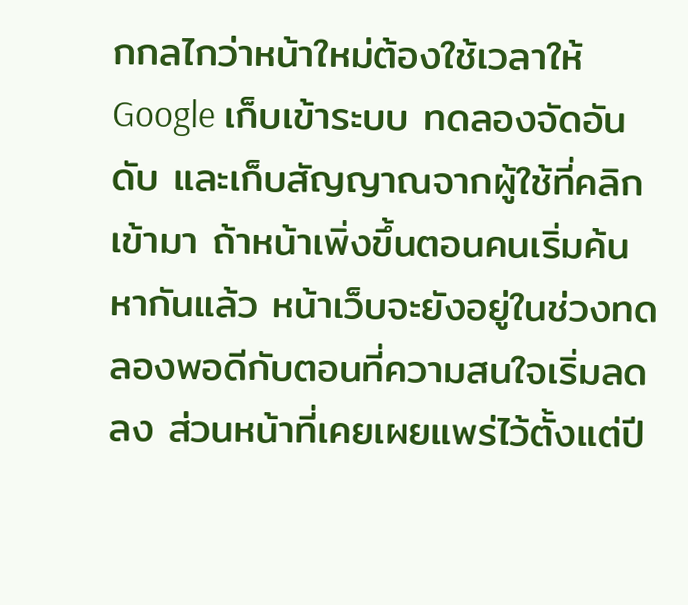กกลไกว่าหน้าใหม่ต้องใช้เวลาให้ Google เก็บเข้าระบบ ทดลองจัดอันดับ และเก็บสัญญาณจากผู้ใช้ที่คลิกเข้ามา ถ้าหน้าเพิ่งขึ้นตอนคนเริ่มค้นหากันแล้ว หน้าเว็บจะยังอยู่ในช่วงทดลองพอดีกับตอนที่ความสนใจเริ่มลดลง ส่วนหน้าที่เคยเผยแพร่ไว้ตั้งแต่ปี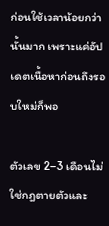ก่อนใช้เวลาน้อยกว่านั้นมาก เพราะแค่อัปเดตเนื้อหาก่อนถึงรอบใหม่ก็พอ

ตัวเลข 2–3 เดือนไม่ใช่กฎตายตัวและ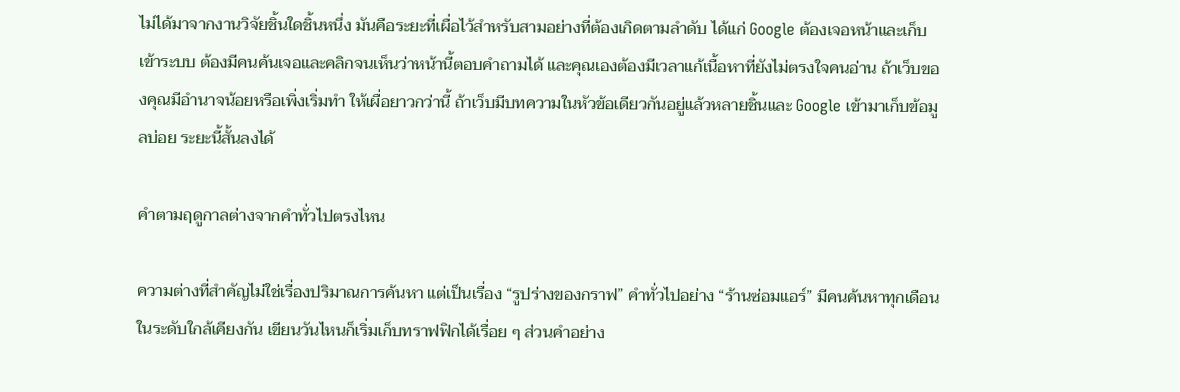ไม่ได้มาจากงานวิจัยชิ้นใดชิ้นหนึ่ง มันคือระยะที่เผื่อไว้สำหรับสามอย่างที่ต้องเกิดตามลำดับ ได้แก่ Google ต้องเจอหน้าและเก็บเข้าระบบ ต้องมีคนค้นเจอและคลิกจนเห็นว่าหน้านี้ตอบคำถามได้ และคุณเองต้องมีเวลาแก้เนื้อหาที่ยังไม่ตรงใจคนอ่าน ถ้าเว็บของคุณมีอำนาจน้อยหรือเพิ่งเริ่มทำ ให้เผื่อยาวกว่านี้ ถ้าเว็บมีบทความในหัวข้อเดียวกันอยู่แล้วหลายชิ้นและ Google เข้ามาเก็บข้อมูลบ่อย ระยะนี้สั้นลงได้

คำตามฤดูกาลต่างจากคำทั่วไปตรงไหน

ความต่างที่สำคัญไม่ใช่เรื่องปริมาณการค้นหา แต่เป็นเรื่อง “รูปร่างของกราฟ” คำทั่วไปอย่าง “ร้านซ่อมแอร์” มีคนค้นหาทุกเดือนในระดับใกล้เคียงกัน เขียนวันไหนก็เริ่มเก็บทราฟฟิกได้เรื่อย ๆ ส่วนคำอย่าง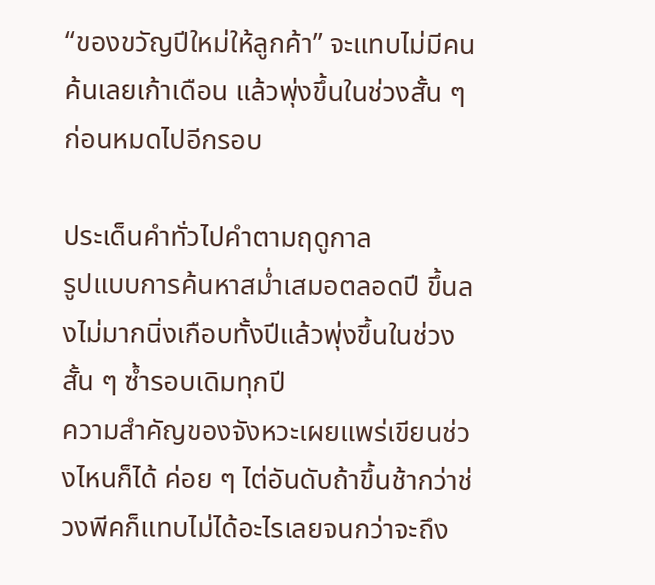“ของขวัญปีใหม่ให้ลูกค้า” จะแทบไม่มีคนค้นเลยเก้าเดือน แล้วพุ่งขึ้นในช่วงสั้น ๆ ก่อนหมดไปอีกรอบ

ประเด็นคำทั่วไปคำตามฤดูกาล
รูปแบบการค้นหาสม่ำเสมอตลอดปี ขึ้นลงไม่มากนิ่งเกือบทั้งปีแล้วพุ่งขึ้นในช่วงสั้น ๆ ซ้ำรอบเดิมทุกปี
ความสำคัญของจังหวะเผยแพร่เขียนช่วงไหนก็ได้ ค่อย ๆ ไต่อันดับถ้าขึ้นช้ากว่าช่วงพีคก็แทบไม่ได้อะไรเลยจนกว่าจะถึง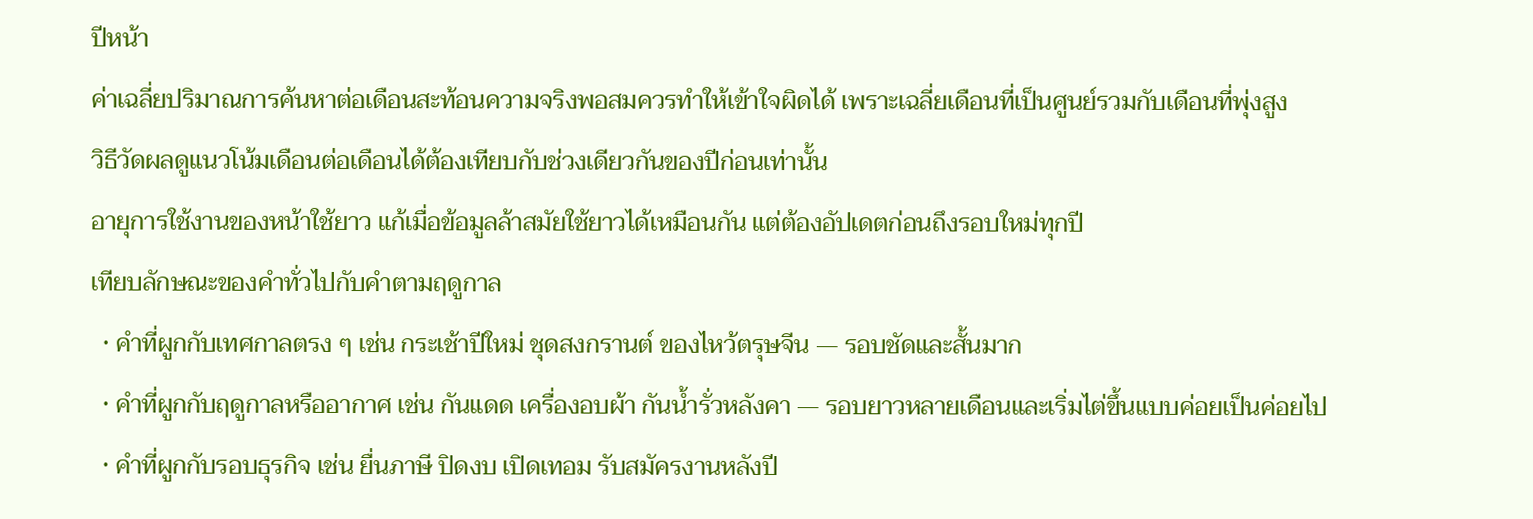ปีหน้า
ค่าเฉลี่ยปริมาณการค้นหาต่อเดือนสะท้อนความจริงพอสมควรทำให้เข้าใจผิดได้ เพราะเฉลี่ยเดือนที่เป็นศูนย์รวมกับเดือนที่พุ่งสูง
วิธีวัดผลดูแนวโน้มเดือนต่อเดือนได้ต้องเทียบกับช่วงเดียวกันของปีก่อนเท่านั้น
อายุการใช้งานของหน้าใช้ยาว แก้เมื่อข้อมูลล้าสมัยใช้ยาวได้เหมือนกัน แต่ต้องอัปเดตก่อนถึงรอบใหม่ทุกปี
เทียบลักษณะของคำทั่วไปกับคำตามฤดูกาล
  • คำที่ผูกกับเทศกาลตรง ๆ เช่น กระเช้าปีใหม่ ชุดสงกรานต์ ของไหว้ตรุษจีน — รอบชัดและสั้นมาก
  • คำที่ผูกกับฤดูกาลหรืออากาศ เช่น กันแดด เครื่องอบผ้า กันน้ำรั่วหลังคา — รอบยาวหลายเดือนและเริ่มไต่ขึ้นแบบค่อยเป็นค่อยไป
  • คำที่ผูกกับรอบธุรกิจ เช่น ยื่นภาษี ปิดงบ เปิดเทอม รับสมัครงานหลังปี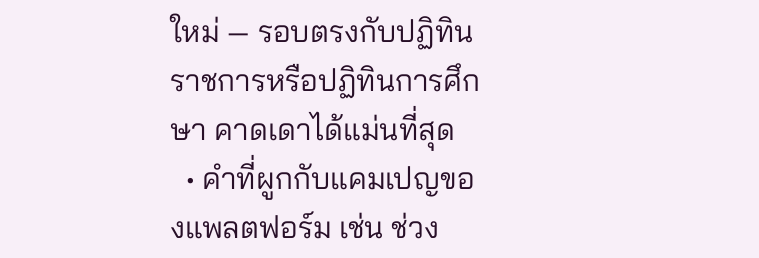ใหม่ — รอบตรงกับปฏิทินราชการหรือปฏิทินการศึกษา คาดเดาได้แม่นที่สุด
  • คำที่ผูกกับแคมเปญของแพลตฟอร์ม เช่น ช่วง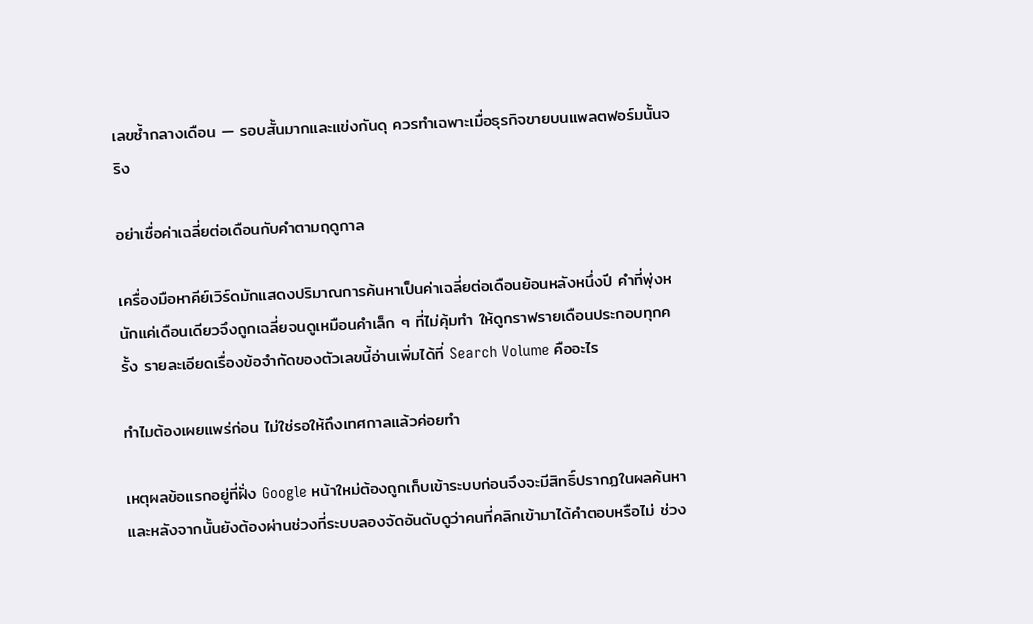เลขซ้ำกลางเดือน — รอบสั้นมากและแข่งกันดุ ควรทำเฉพาะเมื่อธุรกิจขายบนแพลตฟอร์มนั้นจริง

อย่าเชื่อค่าเฉลี่ยต่อเดือนกับคำตามฤดูกาล

เครื่องมือหาคีย์เวิร์ดมักแสดงปริมาณการค้นหาเป็นค่าเฉลี่ยต่อเดือนย้อนหลังหนึ่งปี คำที่พุ่งหนักแค่เดือนเดียวจึงถูกเฉลี่ยจนดูเหมือนคำเล็ก ๆ ที่ไม่คุ้มทำ ให้ดูกราฟรายเดือนประกอบทุกครั้ง รายละเอียดเรื่องข้อจำกัดของตัวเลขนี้อ่านเพิ่มได้ที่ Search Volume คืออะไร

ทำไมต้องเผยแพร่ก่อน ไม่ใช่รอให้ถึงเทศกาลแล้วค่อยทำ

เหตุผลข้อแรกอยู่ที่ฝั่ง Google หน้าใหม่ต้องถูกเก็บเข้าระบบก่อนจึงจะมีสิทธิ์ปรากฏในผลค้นหา และหลังจากนั้นยังต้องผ่านช่วงที่ระบบลองจัดอันดับดูว่าคนที่คลิกเข้ามาได้คำตอบหรือไม่ ช่วง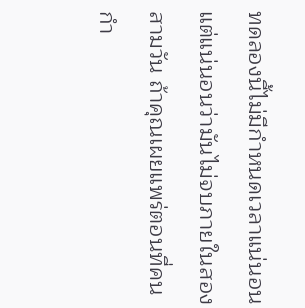ทดลองนี้ไม่มีกำหนดเวลาแน่นอน แต่แน่นอนว่ามันไม่จบภายในสองสามวัน ถ้าคุณเผยแพร่ตอนที่คนกำ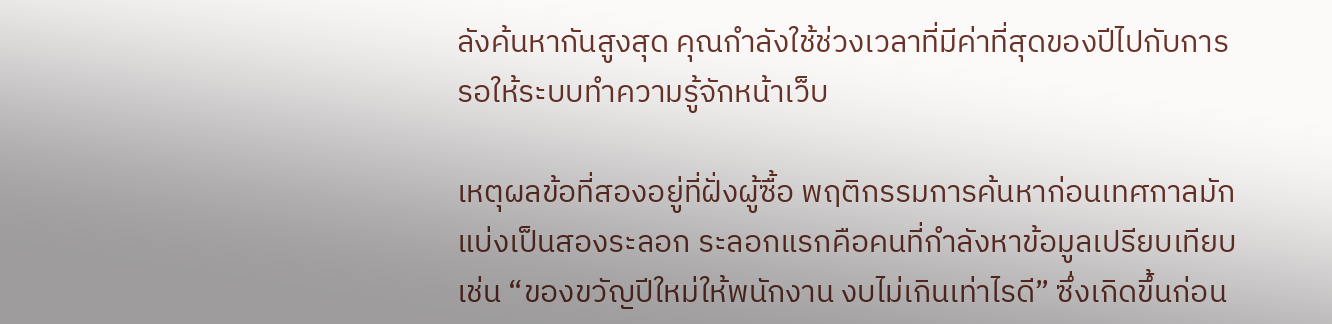ลังค้นหากันสูงสุด คุณกำลังใช้ช่วงเวลาที่มีค่าที่สุดของปีไปกับการรอให้ระบบทำความรู้จักหน้าเว็บ

เหตุผลข้อที่สองอยู่ที่ฝั่งผู้ซื้อ พฤติกรรมการค้นหาก่อนเทศกาลมักแบ่งเป็นสองระลอก ระลอกแรกคือคนที่กำลังหาข้อมูลเปรียบเทียบ เช่น “ของขวัญปีใหม่ให้พนักงาน งบไม่เกินเท่าไรดี” ซึ่งเกิดขึ้นก่อน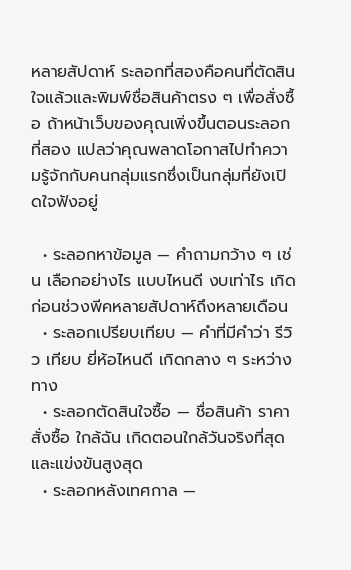หลายสัปดาห์ ระลอกที่สองคือคนที่ตัดสินใจแล้วและพิมพ์ชื่อสินค้าตรง ๆ เพื่อสั่งซื้อ ถ้าหน้าเว็บของคุณเพิ่งขึ้นตอนระลอกที่สอง แปลว่าคุณพลาดโอกาสไปทำความรู้จักกับคนกลุ่มแรกซึ่งเป็นกลุ่มที่ยังเปิดใจฟังอยู่

  • ระลอกหาข้อมูล — คำถามกว้าง ๆ เช่น เลือกอย่างไร แบบไหนดี งบเท่าไร เกิดก่อนช่วงพีคหลายสัปดาห์ถึงหลายเดือน
  • ระลอกเปรียบเทียบ — คำที่มีคำว่า รีวิว เทียบ ยี่ห้อไหนดี เกิดกลาง ๆ ระหว่างทาง
  • ระลอกตัดสินใจซื้อ — ชื่อสินค้า ราคา สั่งซื้อ ใกล้ฉัน เกิดตอนใกล้วันจริงที่สุดและแข่งขันสูงสุด
  • ระลอกหลังเทศกาล —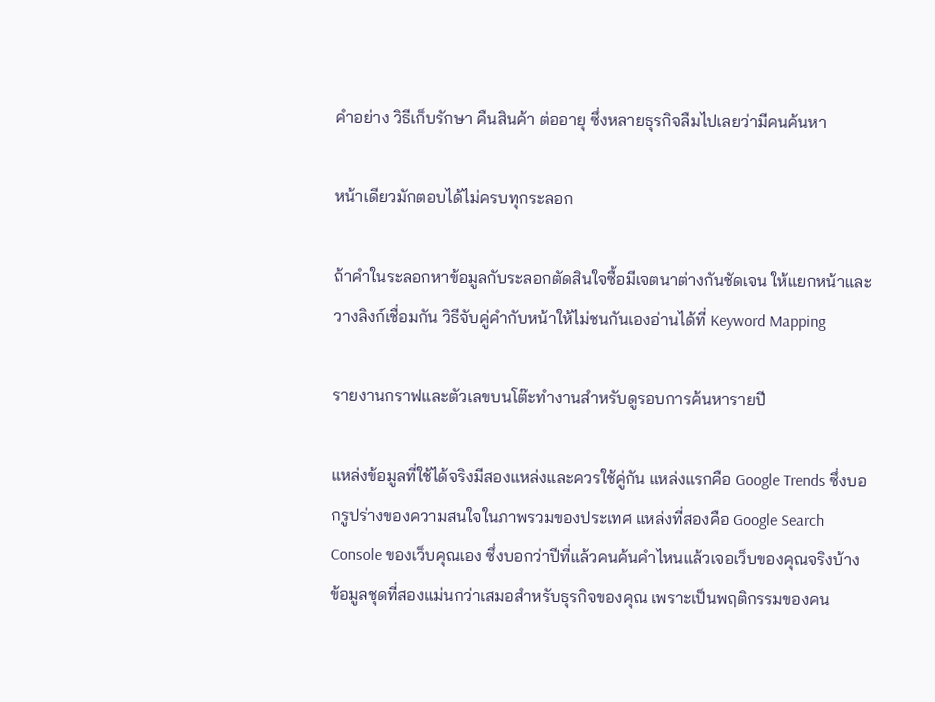คำอย่าง วิธีเก็บรักษา คืนสินค้า ต่ออายุ ซึ่งหลายธุรกิจลืมไปเลยว่ามีคนค้นหา

หน้าเดียวมักตอบได้ไม่ครบทุกระลอก

ถ้าคำในระลอกหาข้อมูลกับระลอกตัดสินใจซื้อมีเจตนาต่างกันชัดเจน ให้แยกหน้าและวางลิงก์เชื่อมกัน วิธีจับคู่คำกับหน้าให้ไม่ชนกันเองอ่านได้ที่ Keyword Mapping

รายงานกราฟและตัวเลขบนโต๊ะทำงานสำหรับดูรอบการค้นหารายปี

แหล่งข้อมูลที่ใช้ได้จริงมีสองแหล่งและควรใช้คู่กัน แหล่งแรกคือ Google Trends ซึ่งบอกรูปร่างของความสนใจในภาพรวมของประเทศ แหล่งที่สองคือ Google Search Console ของเว็บคุณเอง ซึ่งบอกว่าปีที่แล้วคนค้นคำไหนแล้วเจอเว็บของคุณจริงบ้าง ข้อมูลชุดที่สองแม่นกว่าเสมอสำหรับธุรกิจของคุณ เพราะเป็นพฤติกรรมของคน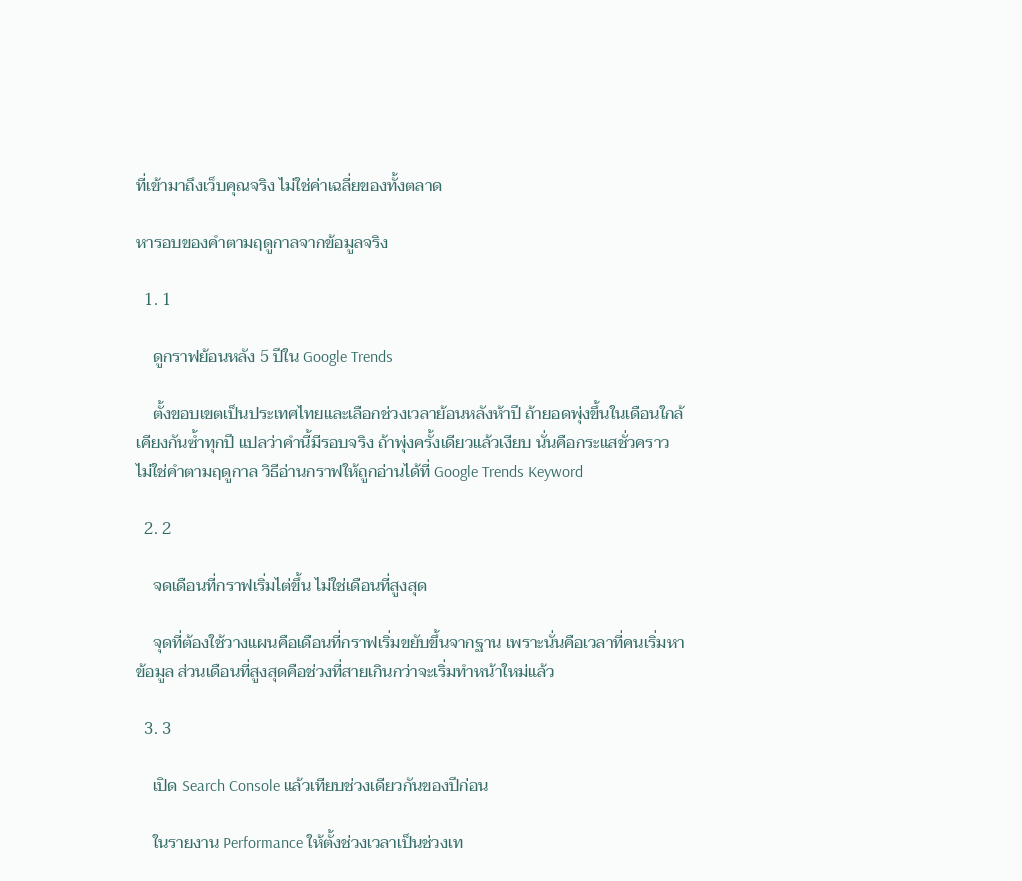ที่เข้ามาถึงเว็บคุณจริง ไม่ใช่ค่าเฉลี่ยของทั้งตลาด

หารอบของคำตามฤดูกาลจากข้อมูลจริง

  1. 1

    ดูกราฟย้อนหลัง 5 ปีใน Google Trends

    ตั้งขอบเขตเป็นประเทศไทยและเลือกช่วงเวลาย้อนหลังห้าปี ถ้ายอดพุ่งขึ้นในเดือนใกล้เคียงกันซ้ำทุกปี แปลว่าคำนี้มีรอบจริง ถ้าพุ่งครั้งเดียวแล้วเงียบ นั่นคือกระแสชั่วคราว ไม่ใช่คำตามฤดูกาล วิธีอ่านกราฟให้ถูกอ่านได้ที่ Google Trends Keyword

  2. 2

    จดเดือนที่กราฟเริ่มไต่ขึ้น ไม่ใช่เดือนที่สูงสุด

    จุดที่ต้องใช้วางแผนคือเดือนที่กราฟเริ่มขยับขึ้นจากฐาน เพราะนั่นคือเวลาที่คนเริ่มหาข้อมูล ส่วนเดือนที่สูงสุดคือช่วงที่สายเกินกว่าจะเริ่มทำหน้าใหม่แล้ว

  3. 3

    เปิด Search Console แล้วเทียบช่วงเดียวกันของปีก่อน

    ในรายงาน Performance ให้ตั้งช่วงเวลาเป็นช่วงเท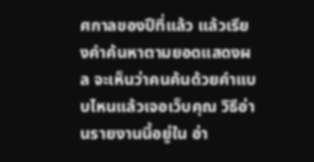ศกาลของปีที่แล้ว แล้วเรียงคำค้นหาตามยอดแสดงผล จะเห็นว่าคนค้นด้วยคำแบบไหนแล้วเจอเว็บคุณ วิธีอ่านรายงานนี้อยู่ใน อ่า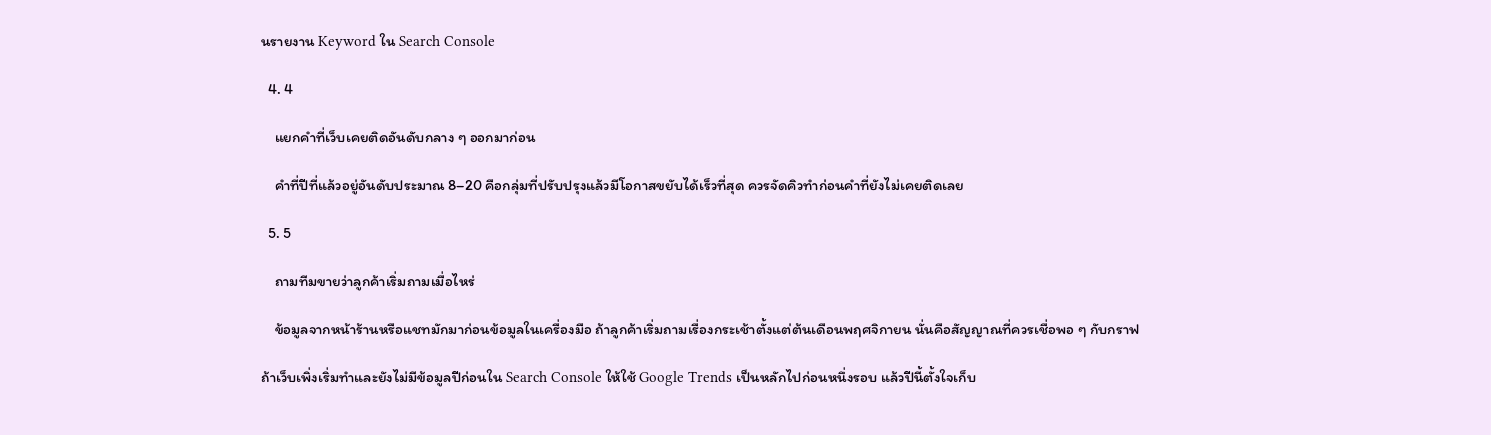นรายงาน Keyword ใน Search Console

  4. 4

    แยกคำที่เว็บเคยติดอันดับกลาง ๆ ออกมาก่อน

    คำที่ปีที่แล้วอยู่อันดับประมาณ 8–20 คือกลุ่มที่ปรับปรุงแล้วมีโอกาสขยับได้เร็วที่สุด ควรจัดคิวทำก่อนคำที่ยังไม่เคยติดเลย

  5. 5

    ถามทีมขายว่าลูกค้าเริ่มถามเมื่อไหร่

    ข้อมูลจากหน้าร้านหรือแชทมักมาก่อนข้อมูลในเครื่องมือ ถ้าลูกค้าเริ่มถามเรื่องกระเช้าตั้งแต่ต้นเดือนพฤศจิกายน นั่นคือสัญญาณที่ควรเชื่อพอ ๆ กับกราฟ

ถ้าเว็บเพิ่งเริ่มทำและยังไม่มีข้อมูลปีก่อนใน Search Console ให้ใช้ Google Trends เป็นหลักไปก่อนหนึ่งรอบ แล้วปีนี้ตั้งใจเก็บ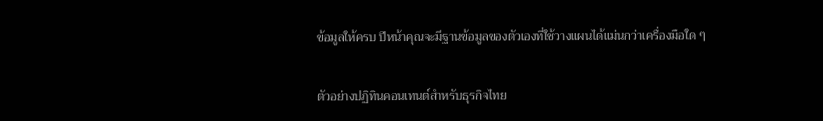ข้อมูลให้ครบ ปีหน้าคุณจะมีฐานข้อมูลของตัวเองที่ใช้วางแผนได้แม่นกว่าเครื่องมือใด ๆ

ตัวอย่างปฏิทินคอนเทนต์สำหรับธุรกิจไทย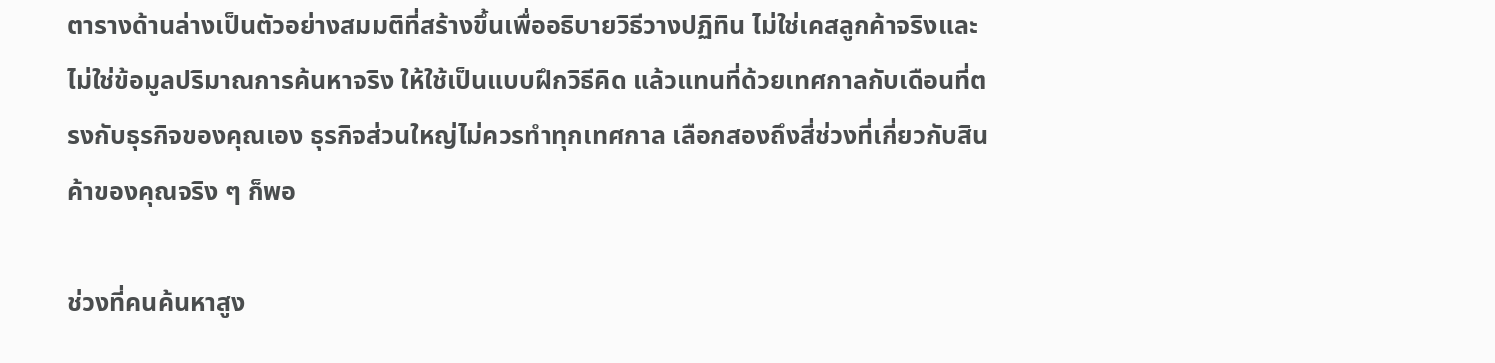ตารางด้านล่างเป็นตัวอย่างสมมติที่สร้างขึ้นเพื่ออธิบายวิธีวางปฏิทิน ไม่ใช่เคสลูกค้าจริงและไม่ใช่ข้อมูลปริมาณการค้นหาจริง ให้ใช้เป็นแบบฝึกวิธีคิด แล้วแทนที่ด้วยเทศกาลกับเดือนที่ตรงกับธุรกิจของคุณเอง ธุรกิจส่วนใหญ่ไม่ควรทำทุกเทศกาล เลือกสองถึงสี่ช่วงที่เกี่ยวกับสินค้าของคุณจริง ๆ ก็พอ

ช่วงที่คนค้นหาสูง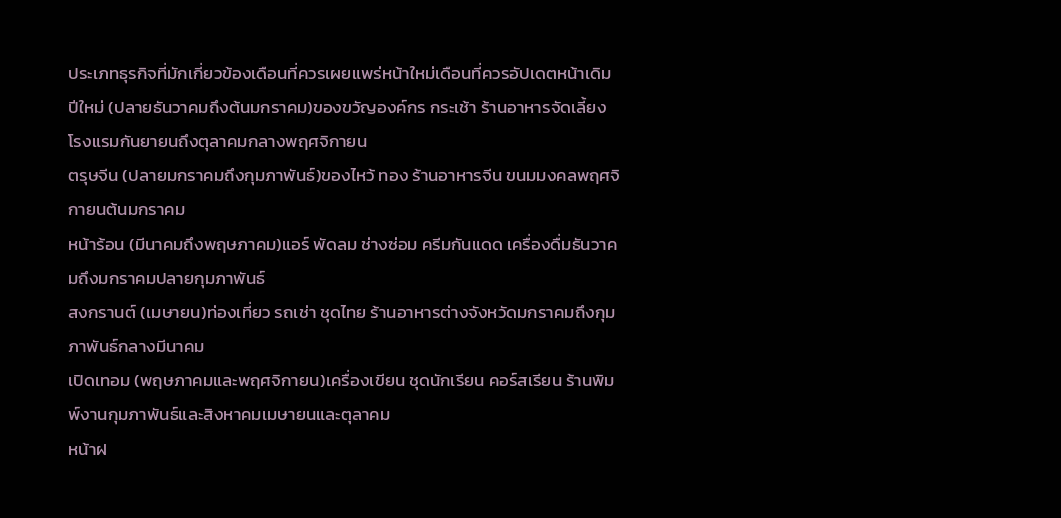ประเภทธุรกิจที่มักเกี่ยวข้องเดือนที่ควรเผยแพร่หน้าใหม่เดือนที่ควรอัปเดตหน้าเดิม
ปีใหม่ (ปลายธันวาคมถึงต้นมกราคม)ของขวัญองค์กร กระเช้า ร้านอาหารจัดเลี้ยง โรงแรมกันยายนถึงตุลาคมกลางพฤศจิกายน
ตรุษจีน (ปลายมกราคมถึงกุมภาพันธ์)ของไหว้ ทอง ร้านอาหารจีน ขนมมงคลพฤศจิกายนต้นมกราคม
หน้าร้อน (มีนาคมถึงพฤษภาคม)แอร์ พัดลม ช่างซ่อม ครีมกันแดด เครื่องดื่มธันวาคมถึงมกราคมปลายกุมภาพันธ์
สงกรานต์ (เมษายน)ท่องเที่ยว รถเช่า ชุดไทย ร้านอาหารต่างจังหวัดมกราคมถึงกุมภาพันธ์กลางมีนาคม
เปิดเทอม (พฤษภาคมและพฤศจิกายน)เครื่องเขียน ชุดนักเรียน คอร์สเรียน ร้านพิมพ์งานกุมภาพันธ์และสิงหาคมเมษายนและตุลาคม
หน้าฝ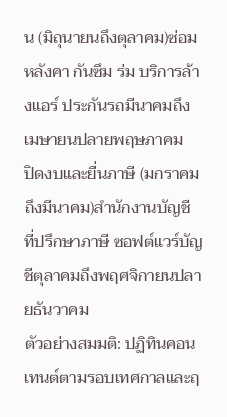น (มิถุนายนถึงตุลาคม)ซ่อมหลังคา กันซึม ร่ม บริการล้างแอร์ ประกันรถมีนาคมถึงเมษายนปลายพฤษภาคม
ปิดงบและยื่นภาษี (มกราคมถึงมีนาคม)สำนักงานบัญชี ที่ปรึกษาภาษี ซอฟต์แวร์บัญชีตุลาคมถึงพฤศจิกายนปลายธันวาคม
ตัวอย่างสมมติ: ปฏิทินคอนเทนต์ตามรอบเทศกาลและฤ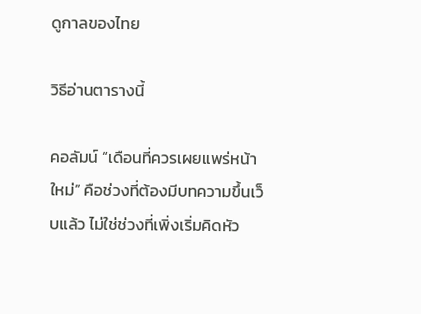ดูกาลของไทย

วิธีอ่านตารางนี้

คอลัมน์ “เดือนที่ควรเผยแพร่หน้าใหม่” คือช่วงที่ต้องมีบทความขึ้นเว็บแล้ว ไม่ใช่ช่วงที่เพิ่งเริ่มคิดหัว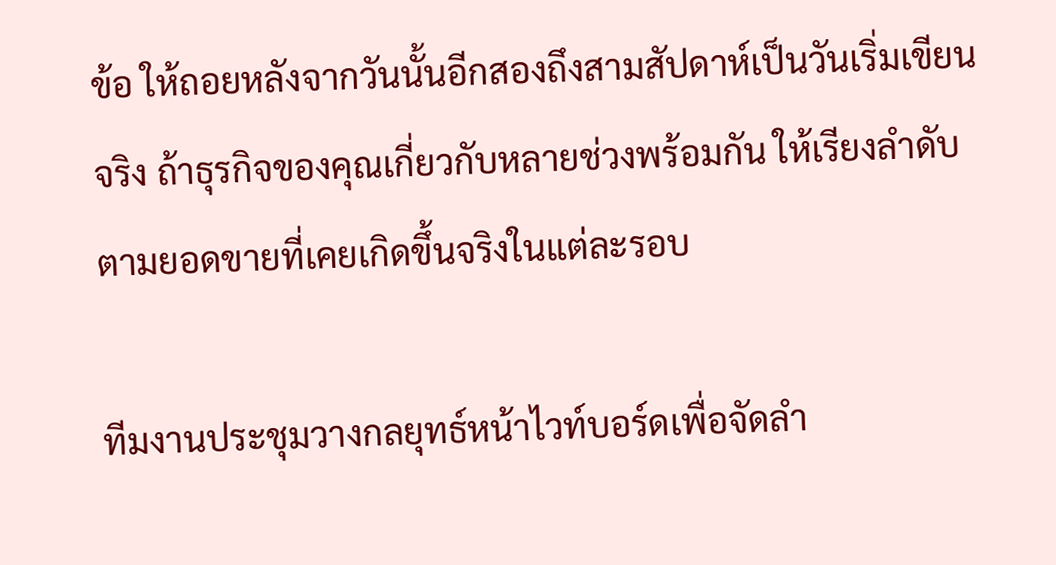ข้อ ให้ถอยหลังจากวันนั้นอีกสองถึงสามสัปดาห์เป็นวันเริ่มเขียนจริง ถ้าธุรกิจของคุณเกี่ยวกับหลายช่วงพร้อมกัน ให้เรียงลำดับตามยอดขายที่เคยเกิดขึ้นจริงในแต่ละรอบ

ทีมงานประชุมวางกลยุทธ์หน้าไวท์บอร์ดเพื่อจัดลำ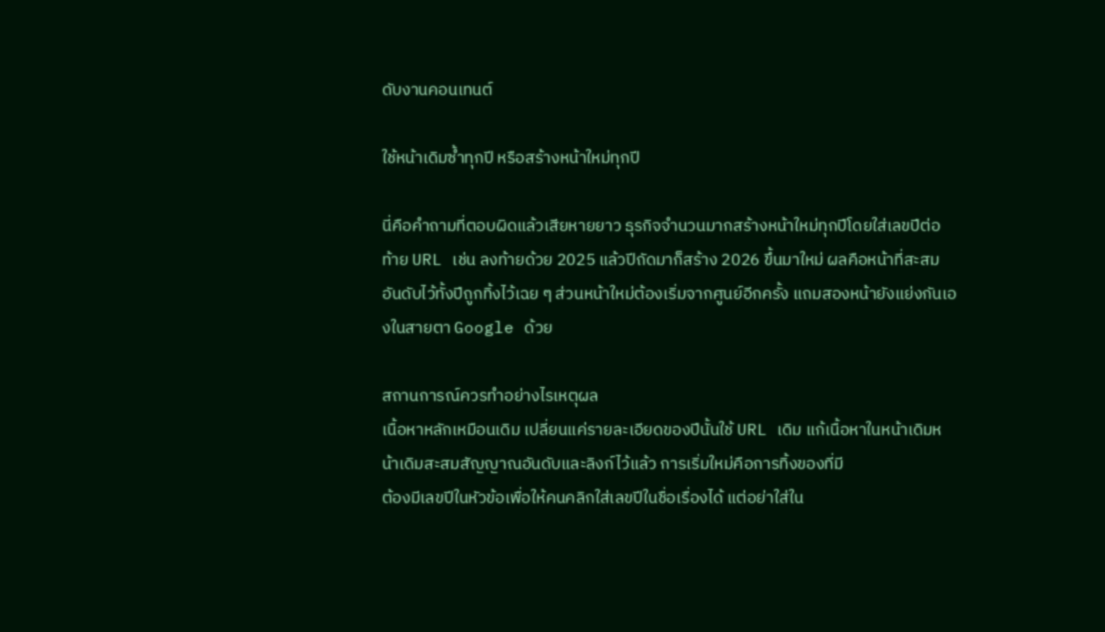ดับงานคอนเทนต์

ใช้หน้าเดิมซ้ำทุกปี หรือสร้างหน้าใหม่ทุกปี

นี่คือคำถามที่ตอบผิดแล้วเสียหายยาว ธุรกิจจำนวนมากสร้างหน้าใหม่ทุกปีโดยใส่เลขปีต่อท้าย URL เช่น ลงท้ายด้วย 2025 แล้วปีถัดมาก็สร้าง 2026 ขึ้นมาใหม่ ผลคือหน้าที่สะสมอันดับไว้ทั้งปีถูกทิ้งไว้เฉย ๆ ส่วนหน้าใหม่ต้องเริ่มจากศูนย์อีกครั้ง แถมสองหน้ายังแย่งกันเองในสายตา Google ด้วย

สถานการณ์ควรทำอย่างไรเหตุผล
เนื้อหาหลักเหมือนเดิม เปลี่ยนแค่รายละเอียดของปีนั้นใช้ URL เดิม แก้เนื้อหาในหน้าเดิมหน้าเดิมสะสมสัญญาณอันดับและลิงก์ไว้แล้ว การเริ่มใหม่คือการทิ้งของที่มี
ต้องมีเลขปีในหัวข้อเพื่อให้คนคลิกใส่เลขปีในชื่อเรื่องได้ แต่อย่าใส่ใน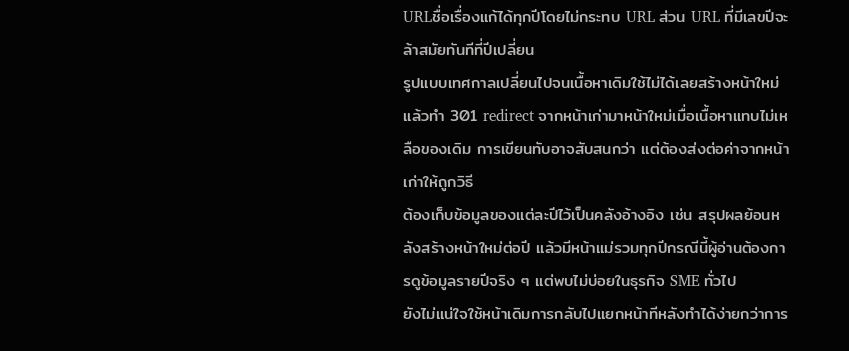URLชื่อเรื่องแก้ได้ทุกปีโดยไม่กระทบ URL ส่วน URL ที่มีเลขปีจะล้าสมัยทันทีที่ปีเปลี่ยน
รูปแบบเทศกาลเปลี่ยนไปจนเนื้อหาเดิมใช้ไม่ได้เลยสร้างหน้าใหม่ แล้วทำ 301 redirect จากหน้าเก่ามาหน้าใหม่เมื่อเนื้อหาแทบไม่เหลือของเดิม การเขียนทับอาจสับสนกว่า แต่ต้องส่งต่อค่าจากหน้าเก่าให้ถูกวิธี
ต้องเก็บข้อมูลของแต่ละปีไว้เป็นคลังอ้างอิง เช่น สรุปผลย้อนหลังสร้างหน้าใหม่ต่อปี แล้วมีหน้าแม่รวมทุกปีกรณีนี้ผู้อ่านต้องการดูข้อมูลรายปีจริง ๆ แต่พบไม่บ่อยในธุรกิจ SME ทั่วไป
ยังไม่แน่ใจใช้หน้าเดิมการกลับไปแยกหน้าทีหลังทำได้ง่ายกว่าการ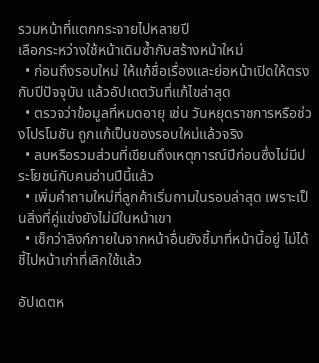รวมหน้าที่แตกกระจายไปหลายปี
เลือกระหว่างใช้หน้าเดิมซ้ำกับสร้างหน้าใหม่
  • ก่อนถึงรอบใหม่ ให้แก้ชื่อเรื่องและย่อหน้าเปิดให้ตรงกับปีปัจจุบัน แล้วอัปเดตวันที่แก้ไขล่าสุด
  • ตรวจว่าข้อมูลที่หมดอายุ เช่น วันหยุดราชการหรือช่วงโปรโมชัน ถูกแก้เป็นของรอบใหม่แล้วจริง
  • ลบหรือรวมส่วนที่เขียนถึงเหตุการณ์ปีก่อนซึ่งไม่มีประโยชน์กับคนอ่านปีนี้แล้ว
  • เพิ่มคำถามใหม่ที่ลูกค้าเริ่มถามในรอบล่าสุด เพราะเป็นสิ่งที่คู่แข่งยังไม่มีในหน้าเขา
  • เช็กว่าลิงก์ภายในจากหน้าอื่นยังชี้มาที่หน้านี้อยู่ ไม่ได้ชี้ไปหน้าเก่าที่เลิกใช้แล้ว

อัปเดตห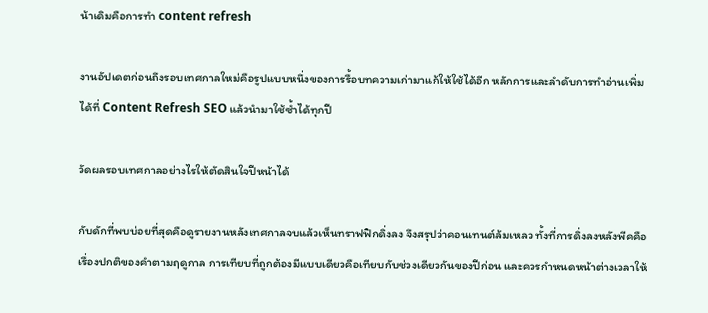น้าเดิมคือการทำ content refresh

งานอัปเดตก่อนถึงรอบเทศกาลใหม่คือรูปแบบหนึ่งของการรื้อบทความเก่ามาแก้ให้ใช้ได้อีก หลักการและลำดับการทำอ่านเพิ่มได้ที่ Content Refresh SEO แล้วนำมาใช้ซ้ำได้ทุกปี

วัดผลรอบเทศกาลอย่างไรให้ตัดสินใจปีหน้าได้

กับดักที่พบบ่อยที่สุดคือดูรายงานหลังเทศกาลจบแล้วเห็นทราฟฟิกดิ่งลง จึงสรุปว่าคอนเทนต์ล้มเหลว ทั้งที่การดิ่งลงหลังพีคคือเรื่องปกติของคำตามฤดูกาล การเทียบที่ถูกต้องมีแบบเดียวคือเทียบกับช่วงเดียวกันของปีก่อน และควรกำหนดหน้าต่างเวลาให้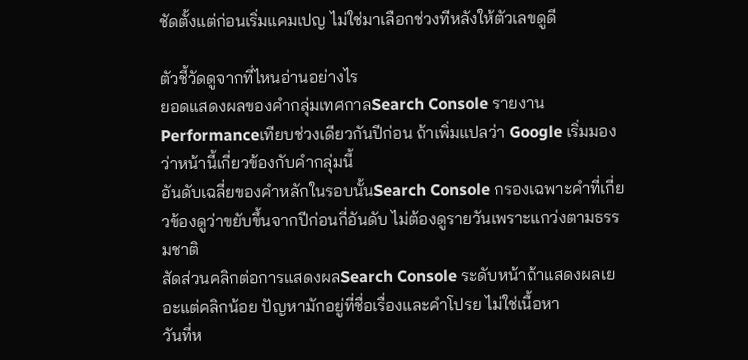ชัดตั้งแต่ก่อนเริ่มแคมเปญ ไม่ใช่มาเลือกช่วงทีหลังให้ตัวเลขดูดี

ตัวชี้วัดดูจากที่ไหนอ่านอย่างไร
ยอดแสดงผลของคำกลุ่มเทศกาลSearch Console รายงาน Performanceเทียบช่วงเดียวกันปีก่อน ถ้าเพิ่มแปลว่า Google เริ่มมองว่าหน้านี้เกี่ยวข้องกับคำกลุ่มนี้
อันดับเฉลี่ยของคำหลักในรอบนั้นSearch Console กรองเฉพาะคำที่เกี่ยวข้องดูว่าขยับขึ้นจากปีก่อนกี่อันดับ ไม่ต้องดูรายวันเพราะแกว่งตามธรรมชาติ
สัดส่วนคลิกต่อการแสดงผลSearch Console ระดับหน้าถ้าแสดงผลเยอะแต่คลิกน้อย ปัญหามักอยู่ที่ชื่อเรื่องและคำโปรย ไม่ใช่เนื้อหา
วันที่ห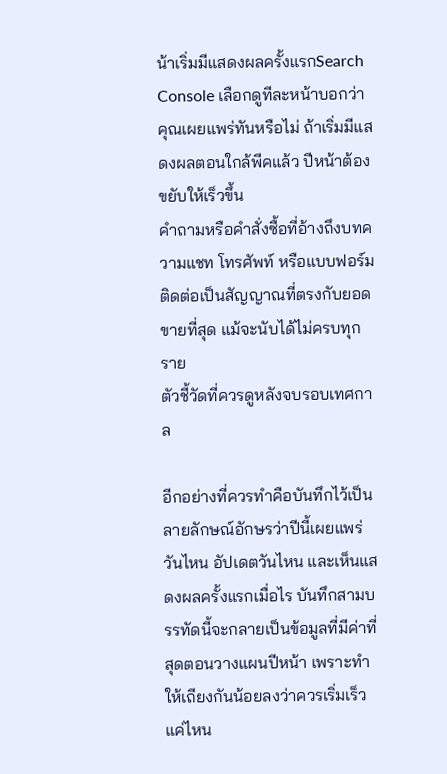น้าเริ่มมีแสดงผลครั้งแรกSearch Console เลือกดูทีละหน้าบอกว่าคุณเผยแพร่ทันหรือไม่ ถ้าเริ่มมีแสดงผลตอนใกล้พีคแล้ว ปีหน้าต้องขยับให้เร็วขึ้น
คำถามหรือคำสั่งซื้อที่อ้างถึงบทความแชท โทรศัพท์ หรือแบบฟอร์มติดต่อเป็นสัญญาณที่ตรงกับยอดขายที่สุด แม้จะนับได้ไม่ครบทุกราย
ตัวชี้วัดที่ควรดูหลังจบรอบเทศกาล

อีกอย่างที่ควรทำคือบันทึกไว้เป็นลายลักษณ์อักษรว่าปีนี้เผยแพร่วันไหน อัปเดตวันไหน และเห็นแสดงผลครั้งแรกเมื่อไร บันทึกสามบรรทัดนี้จะกลายเป็นข้อมูลที่มีค่าที่สุดตอนวางแผนปีหน้า เพราะทำให้เถียงกันน้อยลงว่าควรเริ่มเร็วแค่ไหน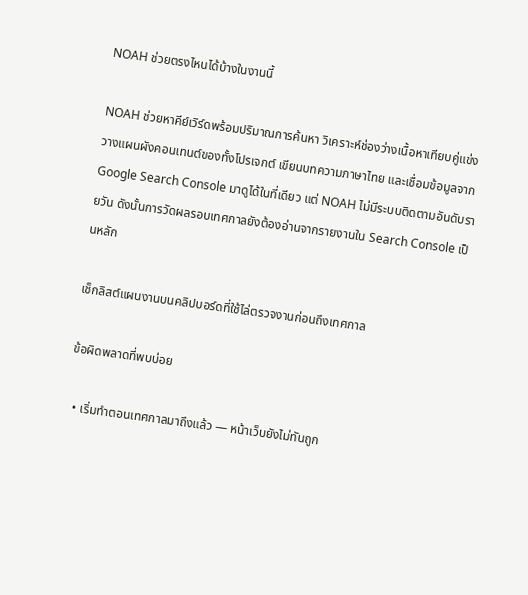NOAH ช่วยตรงไหนได้บ้างในงานนี้

NOAH ช่วยหาคีย์เวิร์ดพร้อมปริมาณการค้นหา วิเคราะห์ช่องว่างเนื้อหาเทียบคู่แข่ง วางแผนผังคอนเทนต์ของทั้งโปรเจกต์ เขียนบทความภาษาไทย และเชื่อมข้อมูลจาก Google Search Console มาดูได้ในที่เดียว แต่ NOAH ไม่มีระบบติดตามอันดับรายวัน ดังนั้นการวัดผลรอบเทศกาลยังต้องอ่านจากรายงานใน Search Console เป็นหลัก

เช็กลิสต์แผนงานบนคลิปบอร์ดที่ใช้ไล่ตรวจงานก่อนถึงเทศกาล

ข้อผิดพลาดที่พบบ่อย

  • เริ่มทำตอนเทศกาลมาถึงแล้ว — หน้าเว็บยังไม่ทันถูก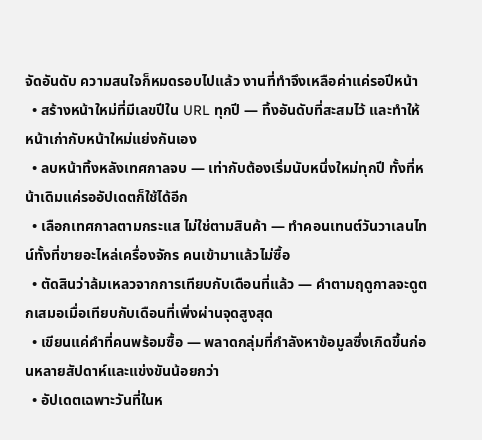จัดอันดับ ความสนใจก็หมดรอบไปแล้ว งานที่ทำจึงเหลือค่าแค่รอปีหน้า
  • สร้างหน้าใหม่ที่มีเลขปีใน URL ทุกปี — ทิ้งอันดับที่สะสมไว้ และทำให้หน้าเก่ากับหน้าใหม่แย่งกันเอง
  • ลบหน้าทิ้งหลังเทศกาลจบ — เท่ากับต้องเริ่มนับหนึ่งใหม่ทุกปี ทั้งที่หน้าเดิมแค่รออัปเดตก็ใช้ได้อีก
  • เลือกเทศกาลตามกระแส ไม่ใช่ตามสินค้า — ทำคอนเทนต์วันวาเลนไทน์ทั้งที่ขายอะไหล่เครื่องจักร คนเข้ามาแล้วไม่ซื้อ
  • ตัดสินว่าล้มเหลวจากการเทียบกับเดือนที่แล้ว — คำตามฤดูกาลจะดูตกเสมอเมื่อเทียบกับเดือนที่เพิ่งผ่านจุดสูงสุด
  • เขียนแค่คำที่คนพร้อมซื้อ — พลาดกลุ่มที่กำลังหาข้อมูลซึ่งเกิดขึ้นก่อนหลายสัปดาห์และแข่งขันน้อยกว่า
  • อัปเดตเฉพาะวันที่ในห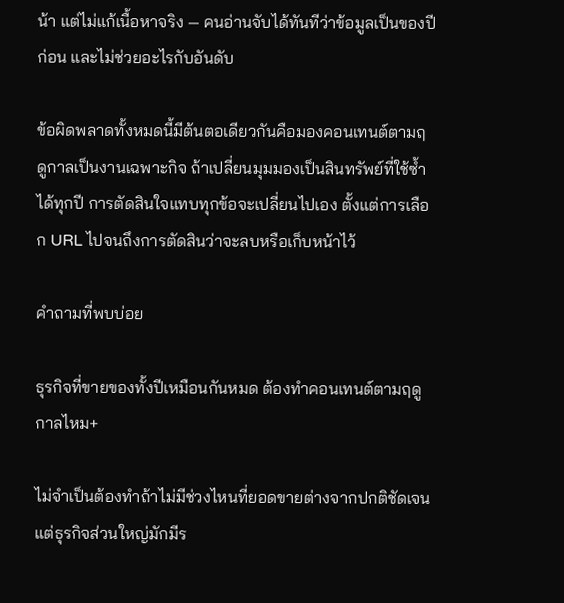น้า แต่ไม่แก้เนื้อหาจริง — คนอ่านจับได้ทันทีว่าข้อมูลเป็นของปีก่อน และไม่ช่วยอะไรกับอันดับ

ข้อผิดพลาดทั้งหมดนี้มีต้นตอเดียวกันคือมองคอนเทนต์ตามฤดูกาลเป็นงานเฉพาะกิจ ถ้าเปลี่ยนมุมมองเป็นสินทรัพย์ที่ใช้ซ้ำได้ทุกปี การตัดสินใจแทบทุกข้อจะเปลี่ยนไปเอง ตั้งแต่การเลือก URL ไปจนถึงการตัดสินว่าจะลบหรือเก็บหน้าไว้

คำถามที่พบบ่อย

ธุรกิจที่ขายของทั้งปีเหมือนกันหมด ต้องทำคอนเทนต์ตามฤดูกาลไหม+

ไม่จำเป็นต้องทำถ้าไม่มีช่วงไหนที่ยอดขายต่างจากปกติชัดเจน แต่ธุรกิจส่วนใหญ่มักมีร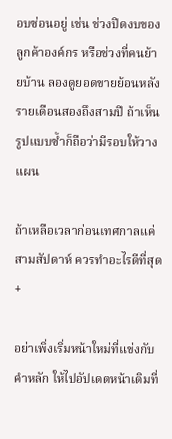อบซ่อนอยู่ เช่น ช่วงปิดงบของลูกค้าองค์กร หรือช่วงที่คนย้ายบ้าน ลองดูยอดขายย้อนหลังรายเดือนสองถึงสามปี ถ้าเห็นรูปแบบซ้ำก็ถือว่ามีรอบให้วางแผน

ถ้าเหลือเวลาก่อนเทศกาลแค่สามสัปดาห์ ควรทำอะไรดีที่สุด+

อย่าเพิ่งเริ่มหน้าใหม่ที่แข่งกับคำหลัก ให้ไปอัปเดตหน้าเดิมที่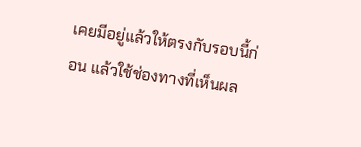เคยมีอยู่แล้วให้ตรงกับรอบนี้ก่อน แล้วใช้ช่องทางที่เห็นผล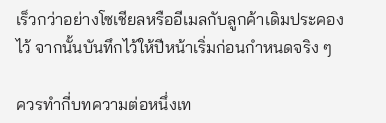เร็วกว่าอย่างโซเชียลหรืออีเมลกับลูกค้าเดิมประคองไว้ จากนั้นบันทึกไว้ให้ปีหน้าเริ่มก่อนกำหนดจริง ๆ

ควรทำกี่บทความต่อหนึ่งเท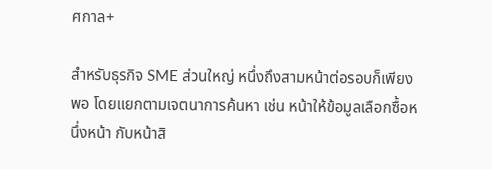ศกาล+

สำหรับธุรกิจ SME ส่วนใหญ่ หนึ่งถึงสามหน้าต่อรอบก็เพียงพอ โดยแยกตามเจตนาการค้นหา เช่น หน้าให้ข้อมูลเลือกซื้อหนึ่งหน้า กับหน้าสิ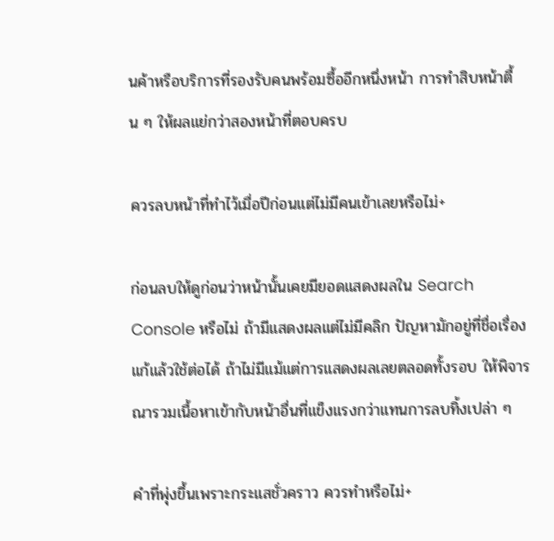นค้าหรือบริการที่รองรับคนพร้อมซื้ออีกหนึ่งหน้า การทำสิบหน้าตื้น ๆ ให้ผลแย่กว่าสองหน้าที่ตอบครบ

ควรลบหน้าที่ทำไว้เมื่อปีก่อนแต่ไม่มีคนเข้าเลยหรือไม่+

ก่อนลบให้ดูก่อนว่าหน้านั้นเคยมียอดแสดงผลใน Search Console หรือไม่ ถ้ามีแสดงผลแต่ไม่มีคลิก ปัญหามักอยู่ที่ชื่อเรื่อง แก้แล้วใช้ต่อได้ ถ้าไม่มีแม้แต่การแสดงผลเลยตลอดทั้งรอบ ให้พิจารณารวมเนื้อหาเข้ากับหน้าอื่นที่แข็งแรงกว่าแทนการลบทิ้งเปล่า ๆ

คำที่พุ่งขึ้นเพราะกระแสชั่วคราว ควรทำหรือไม่+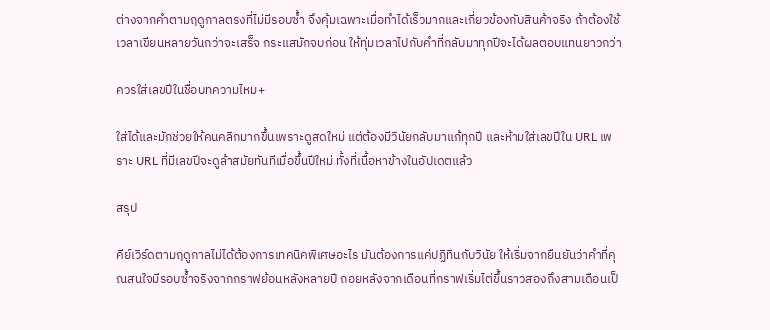ต่างจากคำตามฤดูกาลตรงที่ไม่มีรอบซ้ำ จึงคุ้มเฉพาะเมื่อทำได้เร็วมากและเกี่ยวข้องกับสินค้าจริง ถ้าต้องใช้เวลาเขียนหลายวันกว่าจะเสร็จ กระแสมักจบก่อน ให้ทุ่มเวลาไปกับคำที่กลับมาทุกปีจะได้ผลตอบแทนยาวกว่า

ควรใส่เลขปีในชื่อบทความไหม+

ใส่ได้และมักช่วยให้คนคลิกมากขึ้นเพราะดูสดใหม่ แต่ต้องมีวินัยกลับมาแก้ทุกปี และห้ามใส่เลขปีใน URL เพราะ URL ที่มีเลขปีจะดูล้าสมัยทันทีเมื่อขึ้นปีใหม่ ทั้งที่เนื้อหาข้างในอัปเดตแล้ว

สรุป

คีย์เวิร์ดตามฤดูกาลไม่ได้ต้องการเทคนิคพิเศษอะไร มันต้องการแค่ปฏิทินกับวินัย ให้เริ่มจากยืนยันว่าคำที่คุณสนใจมีรอบซ้ำจริงจากกราฟย้อนหลังหลายปี ถอยหลังจากเดือนที่กราฟเริ่มไต่ขึ้นราวสองถึงสามเดือนเป็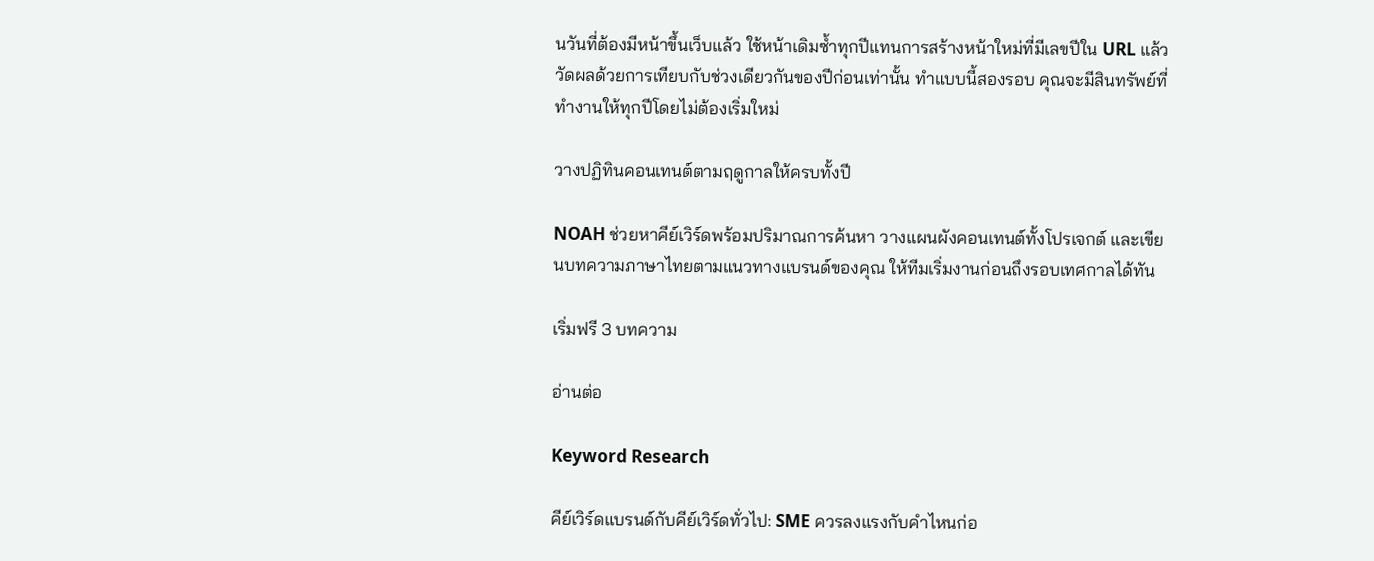นวันที่ต้องมีหน้าขึ้นเว็บแล้ว ใช้หน้าเดิมซ้ำทุกปีแทนการสร้างหน้าใหม่ที่มีเลขปีใน URL แล้ววัดผลด้วยการเทียบกับช่วงเดียวกันของปีก่อนเท่านั้น ทำแบบนี้สองรอบ คุณจะมีสินทรัพย์ที่ทำงานให้ทุกปีโดยไม่ต้องเริ่มใหม่

วางปฏิทินคอนเทนต์ตามฤดูกาลให้ครบทั้งปี

NOAH ช่วยหาคีย์เวิร์ดพร้อมปริมาณการค้นหา วางแผนผังคอนเทนต์ทั้งโปรเจกต์ และเขียนบทความภาษาไทยตามแนวทางแบรนด์ของคุณ ให้ทีมเริ่มงานก่อนถึงรอบเทศกาลได้ทัน

เริ่มฟรี 3 บทความ

อ่านต่อ

Keyword Research

คีย์เวิร์ดแบรนด์กับคีย์เวิร์ดทั่วไป: SME ควรลงแรงกับคำไหนก่อ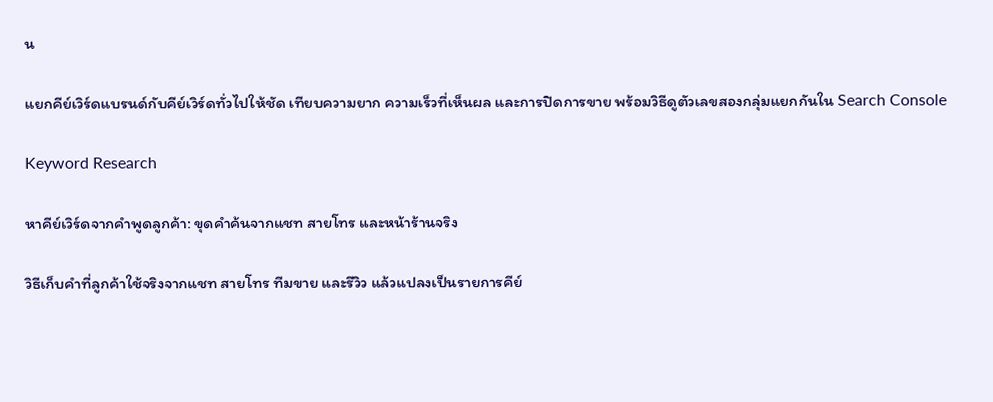น

แยกคีย์เวิร์ดแบรนด์กับคีย์เวิร์ดทั่วไปให้ชัด เทียบความยาก ความเร็วที่เห็นผล และการปิดการขาย พร้อมวิธีดูตัวเลขสองกลุ่มแยกกันใน Search Console

Keyword Research

หาคีย์เวิร์ดจากคำพูดลูกค้า: ขุดคำค้นจากแชท สายโทร และหน้าร้านจริง

วิธีเก็บคำที่ลูกค้าใช้จริงจากแชท สายโทร ทีมขาย และรีวิว แล้วแปลงเป็นรายการคีย์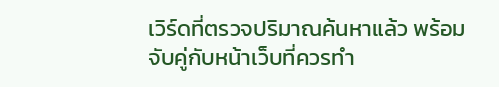เวิร์ดที่ตรวจปริมาณค้นหาแล้ว พร้อมจับคู่กับหน้าเว็บที่ควรทำ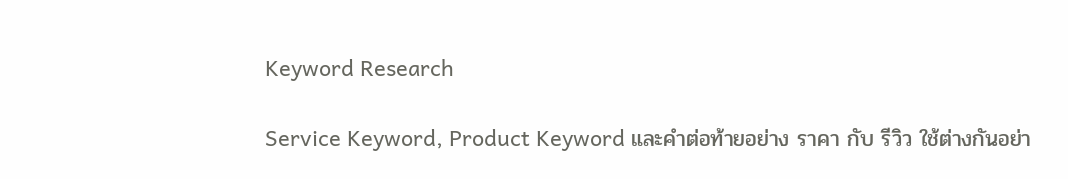Keyword Research

Service Keyword, Product Keyword และคำต่อท้ายอย่าง ราคา กับ รีวิว ใช้ต่างกันอย่า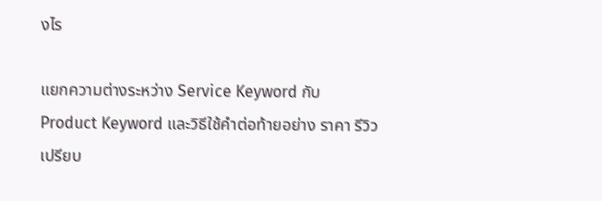งไร

แยกความต่างระหว่าง Service Keyword กับ Product Keyword และวิธีใช้คำต่อท้ายอย่าง ราคา รีวิว เปรียบ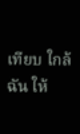เทียบ ใกล้ฉัน ให้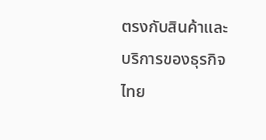ตรงกับสินค้าและบริการของธุรกิจไทย